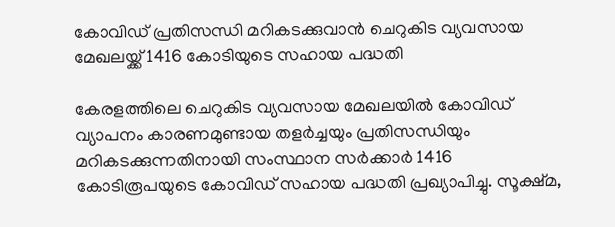കോവിഡ് പ്രതിസന്ധി മറികടക്കുവാന്‍ ചെറുകിട വ്യവസായ മേഖലയ്ക്ക് 1416 കോടിയുടെ സഹായ പദ്ധതി

കേരളത്തിലെ ചെറുകിട വ്യവസായ മേഖലയില്‍ കോവിഡ് വ്യാപനം കാരണമുണ്ടായ തളര്‍ച്ചയും പ്രതിസന്ധിയും മറികടക്കുന്നതിനായി സംസ്ഥാന സര്‍ക്കാര്‍ 1416 കോടിരൂപയുടെ കോവിഡ് സഹായ പദ്ധതി പ്രഖ്യാപിച്ചു. സൂക്ഷ്മ,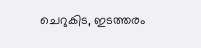ചെറുകിട, ഇടത്തരം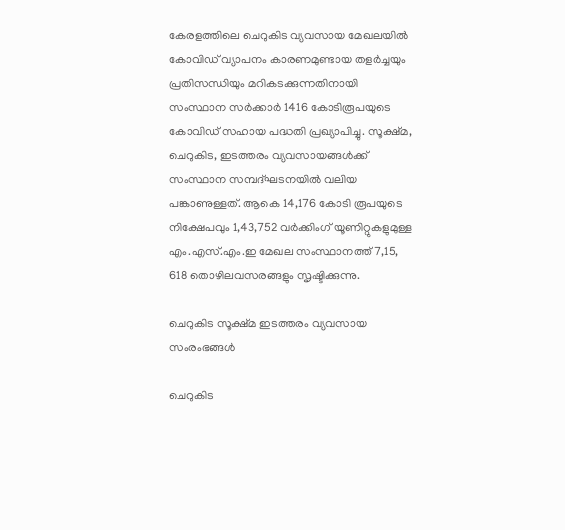കേരളത്തിലെ ചെറുകിട വ്യവസായ മേഖലയില്‍ കോവിഡ് വ്യാപനം കാരണമുണ്ടായ തളര്‍ച്ചയും പ്രതിസന്ധിയും മറികടക്കുന്നതിനായി സംസ്ഥാന സര്‍ക്കാര്‍ 1416 കോടിരൂപയുടെ കോവിഡ് സഹായ പദ്ധതി പ്രഖ്യാപിച്ചു. സൂക്ഷ്മ, ചെറുകിട, ഇടത്തരം വ്യവസായങ്ങള്‍ക്ക് സംസ്ഥാന സമ്പദ്ഘടനയില്‍ വലിയ പങ്കാണുള്ളത്. ആകെ 14,176 കോടി രൂപയുടെ നിക്ഷേപവും 1,43,752 വര്‍ക്കിംഗ് യൂണിറ്റുകളുമുള്ള എം.എസ്.എം.ഇ മേഖല സംസ്ഥാനത്ത് 7,15, 618 തൊഴിലവസരങ്ങളും സൃഷ്ടിക്കുന്നു.

ചെറുകിട സൂക്ഷ്മ ഇടത്തരം വ്യവസായ സംരംഭങ്ങള്‍

ചെറുകിട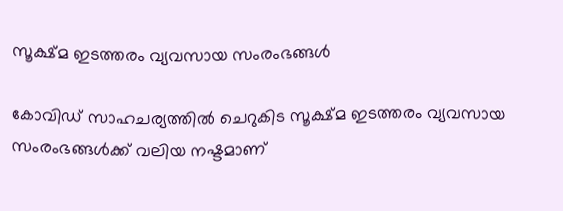സൂക്ഷ്മ ഇടത്തരം വ്യവസായ സംരംഭങ്ങള്‍

കോവിഡ് സാഹചര്യത്തില്‍ ചെറുകിട സൂക്ഷ്മ ഇടത്തരം വ്യവസായ സംരംഭങ്ങള്‍ക്ക് വലിയ നഷ്ടമാണ്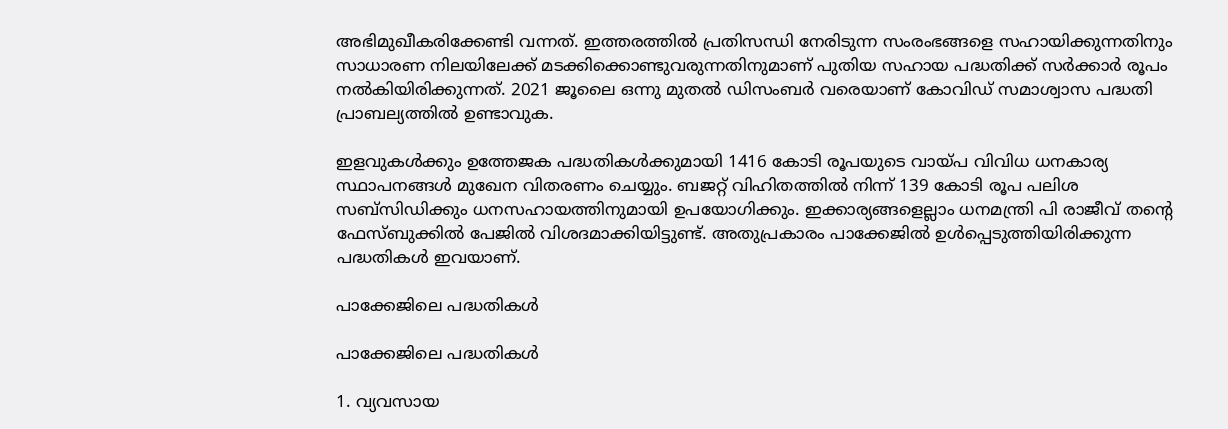അഭിമുഖീകരിക്കേണ്ടി വന്നത്. ഇത്തരത്തില്‍ പ്രതിസന്ധി നേരിടുന്ന സംരംഭങ്ങളെ സഹായിക്കുന്നതിനും സാധാരണ നിലയിലേക്ക് മടക്കിക്കൊണ്ടുവരുന്നതിനുമാണ് പുതിയ സഹായ പദ്ധതിക്ക് സര്‍ക്കാര്‍ രൂപം നല്‍കിയിരിക്കുന്നത്. 2021 ജൂലൈ ഒന്നു മുതല്‍ ഡിസംബര്‍ വരെയാണ് കോവിഡ് സമാശ്വാസ പദ്ധതി പ്രാബല്യത്തില്‍ ഉണ്ടാവുക.

ഇളവുകള്‍ക്കും ഉത്തേജക പദ്ധതികള്‍ക്കുമായി 1416 കോടി രൂപയുടെ വായ്പ വിവിധ ധനകാര്യ സ്ഥാപനങ്ങള്‍ മുഖേന വിതരണം ചെയ്യും. ബജറ്റ് വിഹിതത്തില്‍ നിന്ന് 139 കോടി രൂപ പലിശ സബ്‌സിഡിക്കും ധനസഹായത്തിനുമായി ഉപയോഗിക്കും. ഇക്കാര്യങ്ങളെല്ലാം ധനമന്ത്രി പി രാജീവ് തന്റെ ഫേസ്ബുക്കില്‍ പേജില്‍ വിശദമാക്കിയിട്ടുണ്ട്. അതുപ്രകാരം പാക്കേജില്‍ ഉള്‍പ്പെടുത്തിയിരിക്കുന്ന പദ്ധതികള്‍ ഇവയാണ്.

പാക്കേജിലെ പദ്ധതികള്‍

പാക്കേജിലെ പദ്ധതികള്‍

1. വ്യവസായ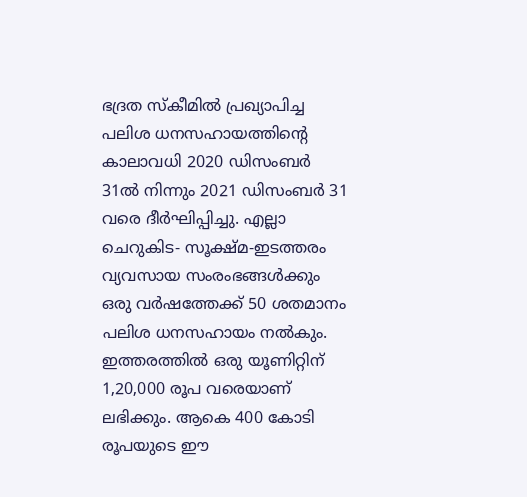ഭദ്രത സ്‌കീമില്‍ പ്രഖ്യാപിച്ച പലിശ ധനസഹായത്തിന്റെ കാലാവധി 2020 ഡിസംബര്‍ 31ല്‍ നിന്നും 2021 ഡിസംബര്‍ 31 വരെ ദീര്‍ഘിപ്പിച്ചു. എല്ലാ ചെറുകിട- സൂക്ഷ്മ-ഇടത്തരം വ്യവസായ സംരംഭങ്ങള്‍ക്കും ഒരു വര്‍ഷത്തേക്ക് 50 ശതമാനം പലിശ ധനസഹായം നല്‍കും. ഇത്തരത്തില്‍ ഒരു യൂണിറ്റിന് 1,20,000 രൂപ വരെയാണ് ലഭിക്കും. ആകെ 400 കോടി രൂപയുടെ ഈ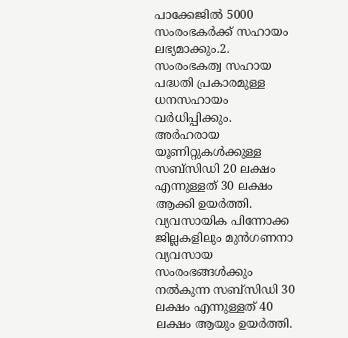പാക്കേജില്‍ 5000 സംരംഭകര്‍ക്ക് സഹായം ലഭ്യമാക്കും.2. സംരംഭകത്വ സഹായ പദ്ധതി പ്രകാരമുള്ള ധനസഹായം വര്‍ധിപ്പിക്കും. അര്‍ഹരായ യൂണിറ്റുകള്‍ക്കുള്ള സബ്‌സിഡി 20 ലക്ഷം എന്നുള്ളത് 30 ലക്ഷം ആക്കി ഉയര്‍ത്തി. വ്യവസായിക പിന്നോക്ക ജില്ലകളിലും മുന്‍ഗണനാ വ്യവസായ സംരംഭങ്ങള്‍ക്കും നല്‍കുന്ന സബ്‌സിഡി 30 ലക്ഷം എന്നുള്ളത് 40 ലക്ഷം ആയും ഉയര്‍ത്തി.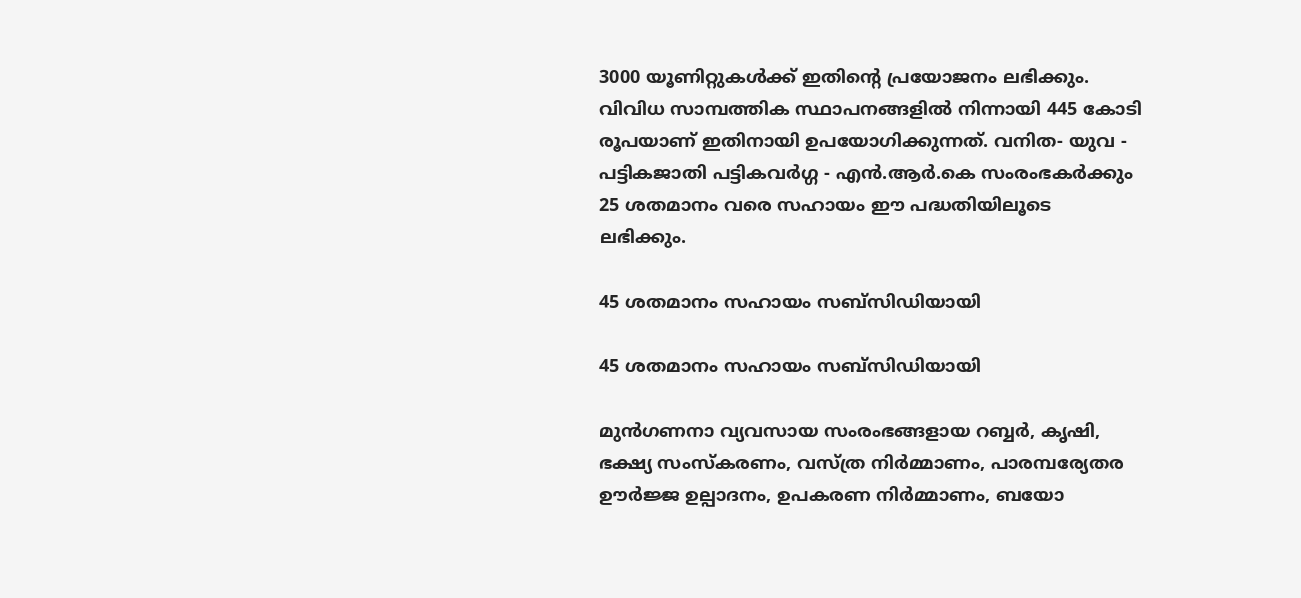3000 യൂണിറ്റുകള്‍ക്ക് ഇതിന്റെ പ്രയോജനം ലഭിക്കും. വിവിധ സാമ്പത്തിക സ്ഥാപനങ്ങളില്‍ നിന്നായി 445 കോടി രൂപയാണ് ഇതിനായി ഉപയോഗിക്കുന്നത്. വനിത- യുവ - പട്ടികജാതി പട്ടികവര്‍ഗ്ഗ - എന്‍.ആര്‍.കെ സംരംഭകര്‍ക്കും 25 ശതമാനം വരെ സഹായം ഈ പദ്ധതിയിലൂടെ ലഭിക്കും.

45 ശതമാനം സഹായം സബ്‌സിഡിയായി

45 ശതമാനം സഹായം സബ്‌സിഡിയായി

മുന്‍ഗണനാ വ്യവസായ സംരംഭങ്ങളായ റബ്ബര്‍, കൃഷി, ഭക്ഷ്യ സംസ്‌കരണം, വസ്ത്ര നിര്‍മ്മാണം, പാരമ്പര്യേതര ഊര്‍ജ്ജ ഉല്പാദനം, ഉപകരണ നിര്‍മ്മാണം, ബയോ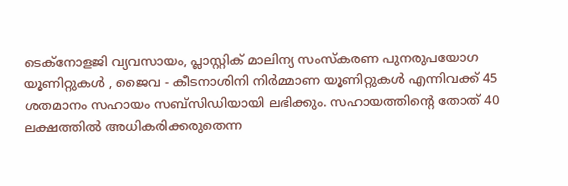ടെക്‌നോളജി വ്യവസായം, പ്ലാസ്റ്റിക് മാലിന്യ സംസ്‌കരണ പുനരുപയോഗ യൂണിറ്റുകള്‍ , ജൈവ - കീടനാശിനി നിര്‍മ്മാണ യൂണിറ്റുകള്‍ എന്നിവക്ക് 45 ശതമാനം സഹായം സബ്‌സിഡിയായി ലഭിക്കും. സഹായത്തിന്റെ തോത് 40 ലക്ഷത്തില്‍ അധികരിക്കരുതെന്ന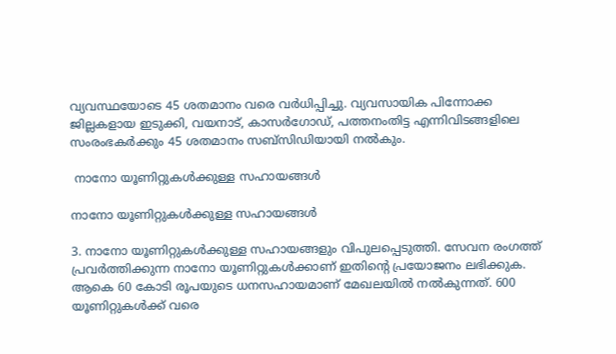വ്യവസ്ഥയോടെ 45 ശതമാനം വരെ വര്‍ധിപ്പിച്ചു. വ്യവസായിക പിന്നോക്ക ജില്ലകളായ ഇടുക്കി, വയനാട്, കാസര്‍ഗോഡ്, പത്തനംതിട്ട എന്നിവിടങ്ങളിലെ സംരംഭകര്‍ക്കും 45 ശതമാനം സബ്‌സിഡിയായി നല്‍കും.

 നാനോ യൂണിറ്റുകള്‍ക്കുള്ള സഹായങ്ങള്‍

നാനോ യൂണിറ്റുകള്‍ക്കുള്ള സഹായങ്ങള്‍

3. നാനോ യൂണിറ്റുകള്‍ക്കുള്ള സഹായങ്ങളും വിപുലപ്പെടുത്തി. സേവന രംഗത്ത് പ്രവര്‍ത്തിക്കുന്ന നാനോ യൂണിറ്റുകള്‍ക്കാണ് ഇതിന്റെ പ്രയോജനം ലഭിക്കുക. ആകെ 60 കോടി രൂപയുടെ ധനസഹായമാണ് മേഖലയില്‍ നല്‍കുന്നത്. 600 യൂണിറ്റുകള്‍ക്ക് വരെ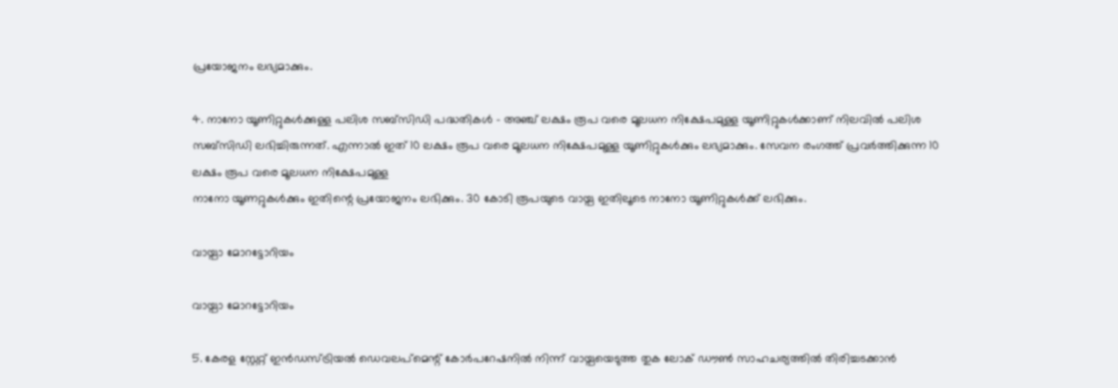പ്രയോജനം ലഭ്യമാക്കും.

4. നാനോ യൂണിറ്റുകള്‍ക്കുള്ള പലിശ സബ്‌സിഡി പദ്ധതികള്‍ - അഞ്ച് ലക്ഷം രൂപ വരെ മൂലധന നിക്ഷേപമുള്ള യൂണിറ്റുകള്‍ക്കാണ് നിലവില്‍ പലിശ സബ്‌സിഡി ലഭിച്ചിരുന്നത്. എന്നാല്‍ ഇത് 10 ലക്ഷം രൂപ വരെ മൂലധന നിക്ഷേപമുള്ള യൂണിറ്റുകള്‍ക്കും ലഭ്യമാക്കും. സേവന രംഗത്ത് പ്രവര്‍ത്തിക്കുന്ന 10 ലക്ഷം രൂപ വരെ മൂലധന നിക്ഷേപമുള്ള
നാനോ യൂണറ്റുകള്‍ക്കും ഇതിന്റെ പ്രയോജനം ലഭിക്കും. 30 കോടി രൂപയുടെ വായ്പ ഇതിലൂടെ നാനോ യൂണിറ്റുകള്‍ക്ക് ലഭിക്കും.

വായ്പാ മോറട്ടോറിയം

വായ്പാ മോറട്ടോറിയം

5. കേരള സ്റ്റേറ്റ് ഇന്‍ഡസ്ട്രിയല്‍ ഡെവലപ്‌മെന്റ് കോര്‍പറേഷനില്‍ നിന്ന് വായ്പയെടുത്ത തുക ലോക് ഡൗണ്‍ സാഹചര്യത്തില്‍ തിരിച്ചടക്കാന്‍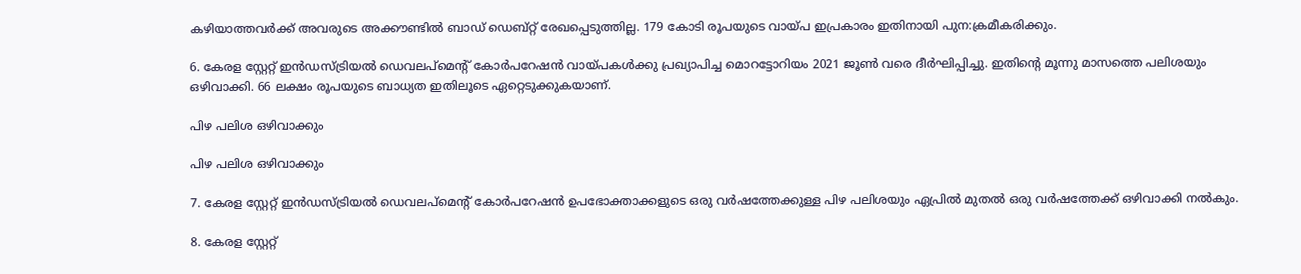കഴിയാത്തവര്‍ക്ക് അവരുടെ അക്കൗണ്ടില്‍ ബാഡ് ഡെബ്റ്റ് രേഖപ്പെടുത്തില്ല. 179 കോടി രൂപയുടെ വായ്പ ഇപ്രകാരം ഇതിനായി പുന:ക്രമീകരിക്കും.

6. കേരള സ്റ്റേറ്റ് ഇന്‍ഡസ്ട്രിയല്‍ ഡെവലപ്‌മെന്റ് കോര്‍പറേഷന്‍ വായ്പകള്‍ക്കു പ്രഖ്യാപിച്ച മൊറട്ടോറിയം 2021 ജൂണ്‍ വരെ ദീര്‍ഘിപ്പിച്ചു. ഇതിന്റെ മൂന്നു മാസത്തെ പലിശയും ഒഴിവാക്കി. 66 ലക്ഷം രൂപയുടെ ബാധ്യത ഇതിലൂടെ ഏറ്റെടുക്കുകയാണ്.

പിഴ പലിശ ഒഴിവാക്കും

പിഴ പലിശ ഒഴിവാക്കും

7. കേരള സ്റ്റേറ്റ് ഇന്‍ഡസ്ട്രിയല്‍ ഡെവലപ്‌മെന്റ് കോര്‍പറേഷന്‍ ഉപഭോക്താക്കളുടെ ഒരു വര്‍ഷത്തേക്കുള്ള പിഴ പലിശയും ഏപ്രില്‍ മുതല്‍ ഒരു വര്‍ഷത്തേക്ക് ഒഴിവാക്കി നല്‍കും.

8. കേരള സ്റ്റേറ്റ്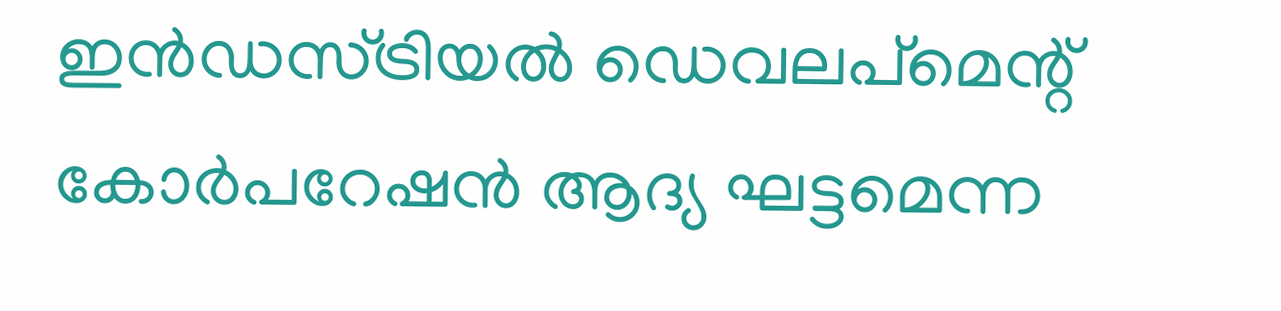ഇന്‍ഡസ്ട്രിയല്‍ ഡെവലപ്‌മെന്റ് കോര്‍പറേഷന്‍ ആദ്യ ഘട്ടമെന്ന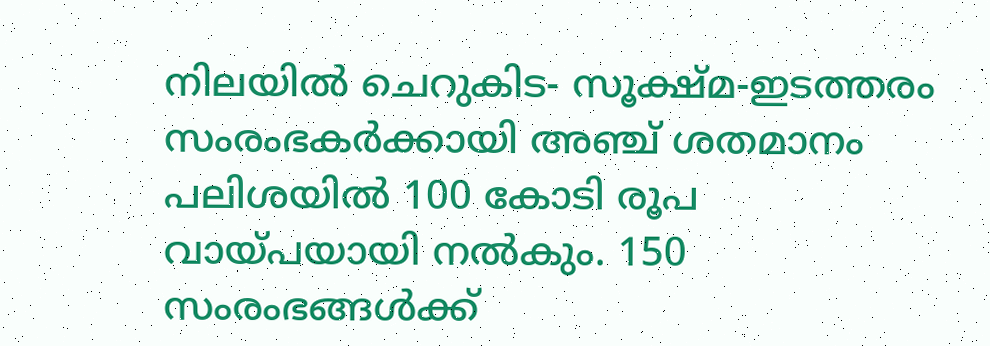നിലയില്‍ ചെറുകിട- സൂക്ഷ്മ-ഇടത്തരം സംരംഭകര്‍ക്കായി അഞ്ച് ശതമാനം പലിശയില്‍ 100 കോടി രൂപ വായ്പയായി നല്‍കും. 150 സംരംഭങ്ങള്‍ക്ക്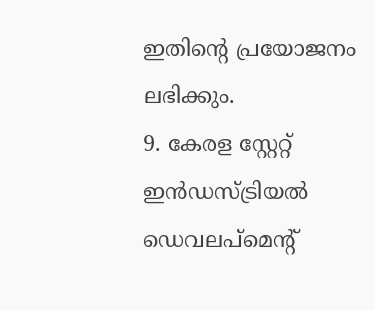ഇതിന്റെ പ്രയോജനം ലഭിക്കും.
9. കേരള സ്റ്റേറ്റ് ഇന്‍ഡസ്ട്രിയല്‍ ഡെവലപ്‌മെന്റ്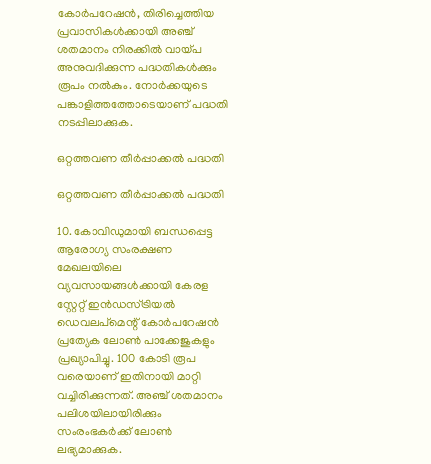കോര്‍പറേഷന്‍, തിരിച്ചെത്തിയ പ്രവാസികള്‍ക്കായി അഞ്ച് ശതമാനം നിരക്കില്‍ വായ്പ അനുവദിക്കുന്ന പദ്ധതികള്‍ക്കും രൂപം നല്‍കും. നോര്‍ക്കയുടെ പങ്കാളിത്തത്തോടെയാണ് പദ്ധതി നടപ്പിലാക്കുക.

ഒറ്റത്തവണ തീര്‍പ്പാക്കല്‍ പദ്ധതി

ഒറ്റത്തവണ തീര്‍പ്പാക്കല്‍ പദ്ധതി

10. കോവിഡുമായി ബന്ധപ്പെട്ട ആരോഗ്യ സംരക്ഷണ മേഖലയിലെ വ്യവസായങ്ങള്‍ക്കായി കേരള സ്റ്റേറ്റ് ഇന്‍ഡസ്ട്രിയല്‍ ഡെവലപ്‌മെന്റ് കോര്‍പറേഷന്‍ പ്രത്യേക ലോണ്‍ പാക്കേജുകളും പ്രഖ്യാപിച്ചു. 100 കോടി രൂപ വരെയാണ് ഇതിനായി മാറ്റി വച്ചിരിക്കുന്നത്. അഞ്ച് ശതമാനം പലിശയിലായിരിക്കും സംരംഭകര്‍ക്ക് ലോണ്‍ ലഭ്യമാക്കുക.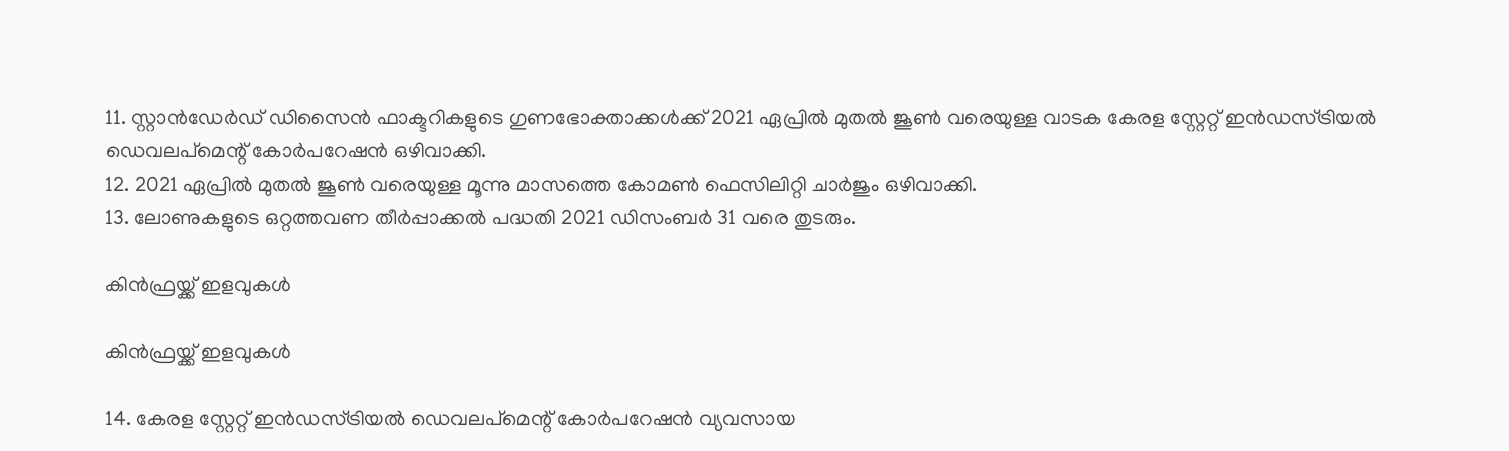11. സ്റ്റാന്‍ഡേര്‍ഡ് ഡിസൈന്‍ ഫാക്ടറികളുടെ ഗുണഭോക്താക്കള്‍ക്ക് 2021 ഏപ്രില്‍ മുതല്‍ ജൂണ്‍ വരെയുള്ള വാടക കേരള സ്റ്റേറ്റ് ഇന്‍ഡസ്ട്രിയല്‍ ഡെവലപ്‌മെന്റ് കോര്‍പറേഷന്‍ ഒഴിവാക്കി.
12. 2021 ഏപ്രില്‍ മുതല്‍ ജൂണ്‍ വരെയുള്ള മൂന്നു മാസത്തെ കോമണ്‍ ഫെസിലിറ്റി ചാര്‍ജും ഒഴിവാക്കി.
13. ലോണുകളുടെ ഒറ്റത്തവണ തീര്‍പ്പാക്കല്‍ പദ്ധതി 2021 ഡിസംബര്‍ 31 വരെ തുടരും.

കിന്‍ഫ്രയ്ക്ക് ഇളവുകള്‍

കിന്‍ഫ്രയ്ക്ക് ഇളവുകള്‍

14. കേരള സ്റ്റേറ്റ് ഇന്‍ഡസ്ട്രിയല്‍ ഡെവലപ്‌മെന്റ് കോര്‍പറേഷന്‍ വ്യവസായ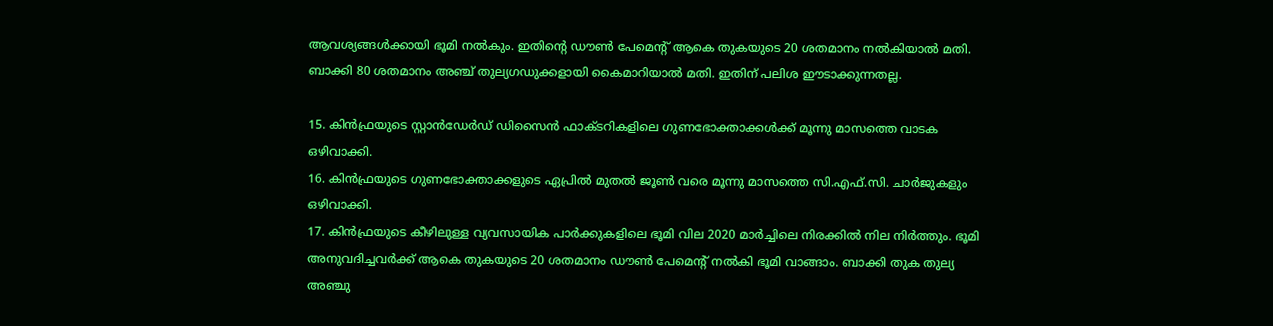ആവശ്യങ്ങള്‍ക്കായി ഭൂമി നല്‍കും. ഇതിന്റെ ഡൗണ്‍ പേമെന്റ് ആകെ തുകയുടെ 20 ശതമാനം നല്‍കിയാല്‍ മതി. ബാക്കി 80 ശതമാനം അഞ്ച് തുല്യഗഡുക്കളായി കൈമാറിയാല്‍ മതി. ഇതിന് പലിശ ഈടാക്കുന്നതല്ല.

15. കിന്‍ഫ്രയുടെ സ്റ്റാന്‍ഡേര്‍ഡ് ഡിസൈന്‍ ഫാക്ടറികളിലെ ഗുണഭോക്താക്കള്‍ക്ക് മൂന്നു മാസത്തെ വാടക ഒഴിവാക്കി.
16. കിന്‍ഫ്രയുടെ ഗുണഭോക്താക്കളുടെ ഏപ്രില്‍ മുതല്‍ ജൂണ്‍ വരെ മൂന്നു മാസത്തെ സി.എഫ്.സി. ചാര്‍ജുകളും ഒഴിവാക്കി.
17. കിന്‍ഫ്രയുടെ കീഴിലുള്ള വ്യവസായിക പാര്‍ക്കുകളിലെ ഭൂമി വില 2020 മാര്‍ച്ചിലെ നിരക്കില്‍ നില നിര്‍ത്തും. ഭൂമി അനുവദിച്ചവര്‍ക്ക് ആകെ തുകയുടെ 20 ശതമാനം ഡൗണ്‍ പേമെന്റ് നല്‍കി ഭൂമി വാങ്ങാം. ബാക്കി തുക തുല്യ അഞ്ചു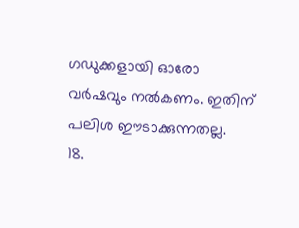ഗഡുക്കളായി ഓരോ വര്‍ഷവും നല്‍കണം. ഇതിന് പലിശ ഈടാക്കുന്നതല്ല.
18.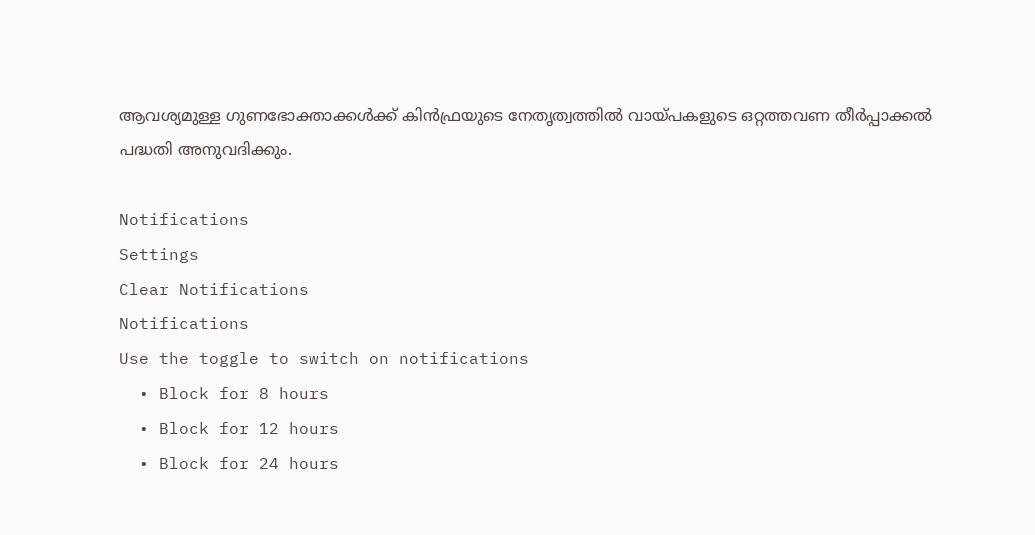ആവശ്യമുള്ള ഗുണഭോക്താക്കള്‍ക്ക് കിന്‍ഫ്രയുടെ നേതൃത്വത്തില്‍ വായ്പകളുടെ ഒറ്റത്തവണ തീര്‍പ്പാക്കല്‍ പദ്ധതി അനുവദിക്കും.

Notifications
Settings
Clear Notifications
Notifications
Use the toggle to switch on notifications
  • Block for 8 hours
  • Block for 12 hours
  • Block for 24 hours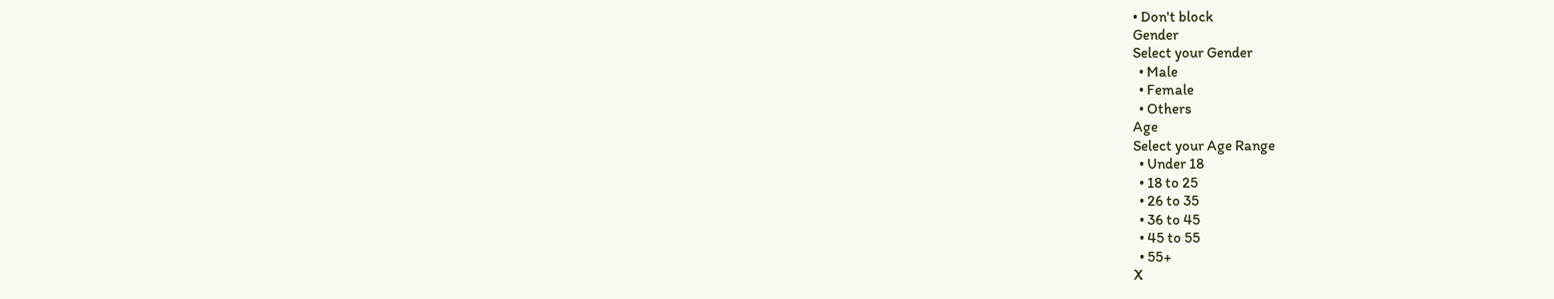• Don't block
Gender
Select your Gender
  • Male
  • Female
  • Others
Age
Select your Age Range
  • Under 18
  • 18 to 25
  • 26 to 35
  • 36 to 45
  • 45 to 55
  • 55+
X